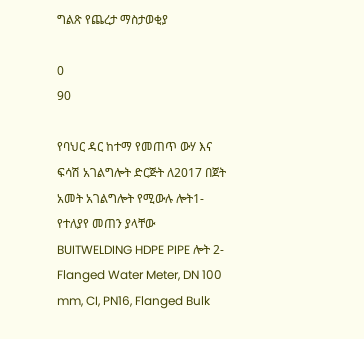ግልጽ የጨረታ ማስታወቂያ

0
90

የባህር ዳር ከተማ የመጠጥ ውሃ እና ፍሳሽ አገልግሎት ድርጅት ለ2017 በጀት አመት አገልግሎት የሚውሉ ሎት1- የተለያየ መጠን ያላቸው BUITWELDING HDPE PIPE ሎት 2- Flanged Water Meter, DN 100 mm, CI, PN16, Flanged Bulk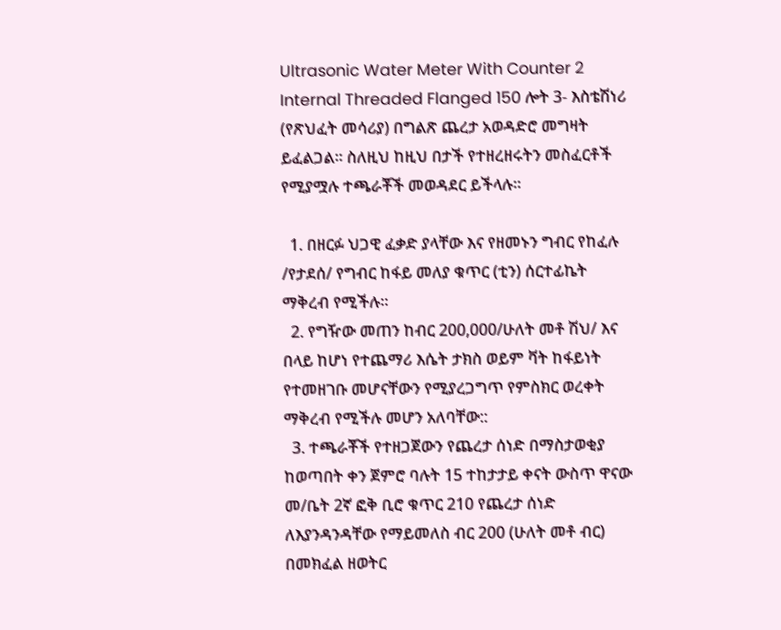Ultrasonic Water Meter With Counter 2 Internal Threaded Flanged 150 ሎት 3- እስቴሽነሪ (የጽህፈት መሳሪያ) በግልጽ ጨረታ አወዳድሮ መግዛት ይፈልጋል፡፡ ስለዚህ ከዚህ በታች የተዘረዘሩትን መስፈርቶች የሚያሟሉ ተጫራቾች መወዳደር ይችላሉ፡፡

  1. በዘርፉ ህጋዊ ፈቃድ ያላቸው እና የዘመኑን ግብር የከፈሉ /የታደሰ/ የግብር ከፋይ መለያ ቁጥር (ቲን) ሰርተፊኬት ማቅረብ የሚችሉ፡፡
  2. የግዥው መጠን ከብር 200,000/ሁለት መቶ ሽህ/ እና በላይ ከሆነ የተጨማሪ እሴት ታክስ ወይም ቫት ከፋይነት የተመዘገቡ መሆናቸውን የሚያረጋግጥ የምስክር ወረቀት ማቅረብ የሚችሉ መሆን አለባቸው::
  3. ተጫራቾች የተዘጋጀውን የጨረታ ሰነድ በማስታወቂያ ከወጣበት ቀን ጀምሮ ባሉት 15 ተከታታይ ቀናት ውስጥ ዋናው መ/ቤት 2ኛ ፎቅ ቢሮ ቁጥር 210 የጨረታ ሰነድ ለእያንዳንዳቸው የማይመለስ ብር 200 (ሁለት መቶ ብር) በመክፈል ዘወትር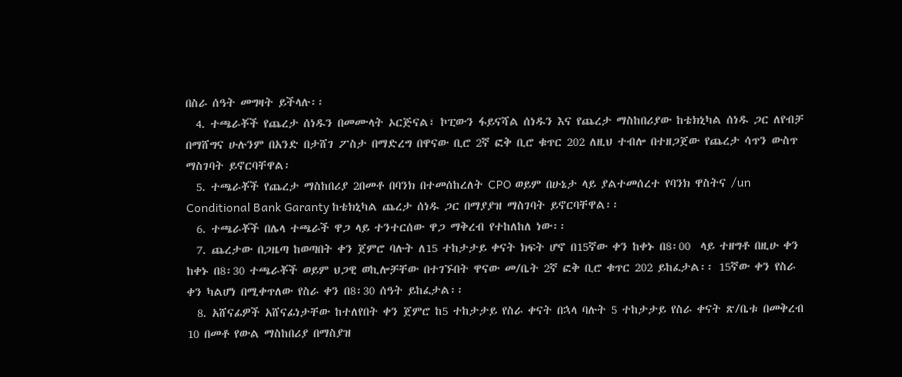በስራ ሰዓት መግዛት ይችላሉ፡፡
  4. ተጫራቾች የጨረታ ሰነዱን በመሙላት ኦርጅናል፣ ኮፒውን ፋይናሻል ሰነዱን እና የጨረታ ማስከበሪያው ከቴክኒካል ሰነዱ ጋር ለየብቻ በማሸግና ሁሉንም በአንድ በታሸገ ፖስታ በማድረግ በዋናው ቢሮ 2ኛ ፎቅ ቢሮ ቁጥር 202 ለዚህ ተብሎ በተዘጋጀው የጨረታ ሳጥን ውስጥ ማስገባት ይኖርባቸዋል፡
  5. ተጫራቾች የጨረታ ማስከበሪያ 2በመቶ በባንክ በተመሰከረለት CPO ወይም በሁኔታ ላይ ያልተመሰረተ የባንክ ዋስትና /un Conditional Bank Garanty ከቴክኒካል ጨረታ ሰነዱ ጋር በማያያዝ ማስገባት ይኖርባቸዋል፡፡
  6. ተጫራቾች በሌላ ተጫራች ዋጋ ላይ ተንተርሰው ዋጋ ማቅረብ የተከለከለ ነው፡፡
  7. ጨረታው በጋዜጣ ከወጣበት ቀን ጀምሮ ባሉት ለ15 ተከታታይ ቀናት ክፍት ሆኖ በ15ኛው ቀን ከቀኑ በ8፡00  ላይ ተዘግቶ በዚሁ ቀን ከቀኑ በ8፡30 ተጫራቾች ወይም ህጋዊ ወኪሎቻቸው በተገኙበት ዋናው መ/ቤት 2ኛ ፎቅ ቢሮ ቁጥር 202 ይከፈታል፡፡ 15ኛው ቀን የስራ ቀን ካልሆነ በሚቀጥለው የስራ ቀን በ8፡30 ሰዓት ይከፈታል፡፡
  8. አሸናፊዎች አሸናፊነታቸው ከተለየበት ቀን ጀምሮ ከ5 ተከታታይ የስራ ቀናት በኋላ ባሉት 5 ተከታታይ የስራ ቀናት ጽ/ቤቱ በመቅረብ 10 በመቶ የውል ማስከበሪያ በማስያዝ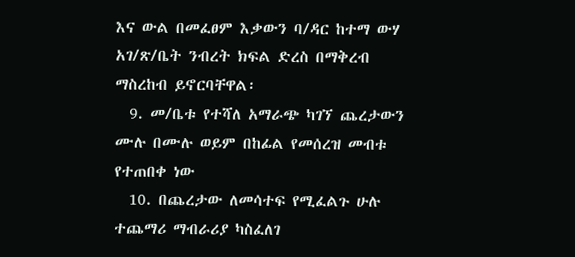እና ውል በመፈፀም እቃውን ባ/ዳር ከተማ ውሃ አገ/ጽ/ቤት ንብረት ክፍል ድረስ በማቅረብ ማስረከብ ይኖርባቸዋል፡
  9. መ/ቤቱ የተሻለ አማራጭ ካገኘ ጨረታውን ሙሉ በሙሉ ወይም በከፊል የመሰረዝ መብቱ የተጠበቀ ነው
  10. በጨረታው ለመሳተፍ የሚፈልጉ ሁሉ ተጨማሪ ማብራሪያ ካስፈለገ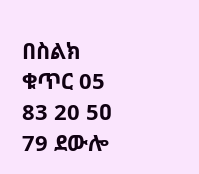በስልክ ቁጥር 05 83 20 5ዐ 79 ደውሎ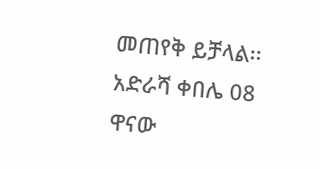መጠየቅ ይቻላል፡፡ አድራሻ ቀበሌ 08 ዋናው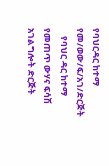የባህርዳር ከተማ የመ/ወው/ፍ/አገ/ድርጅት
    የባህር ዳር ከተማ የመጠጥ ውሃና ፍሳሽ አገልግሎት ድርጅት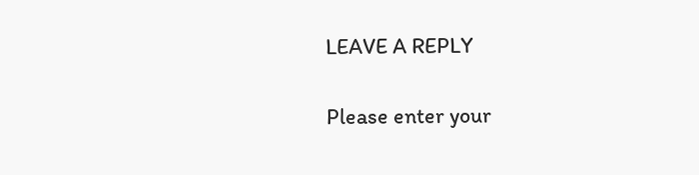LEAVE A REPLY

Please enter your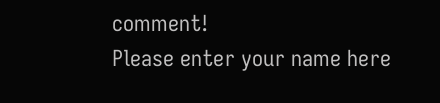comment!
Please enter your name here